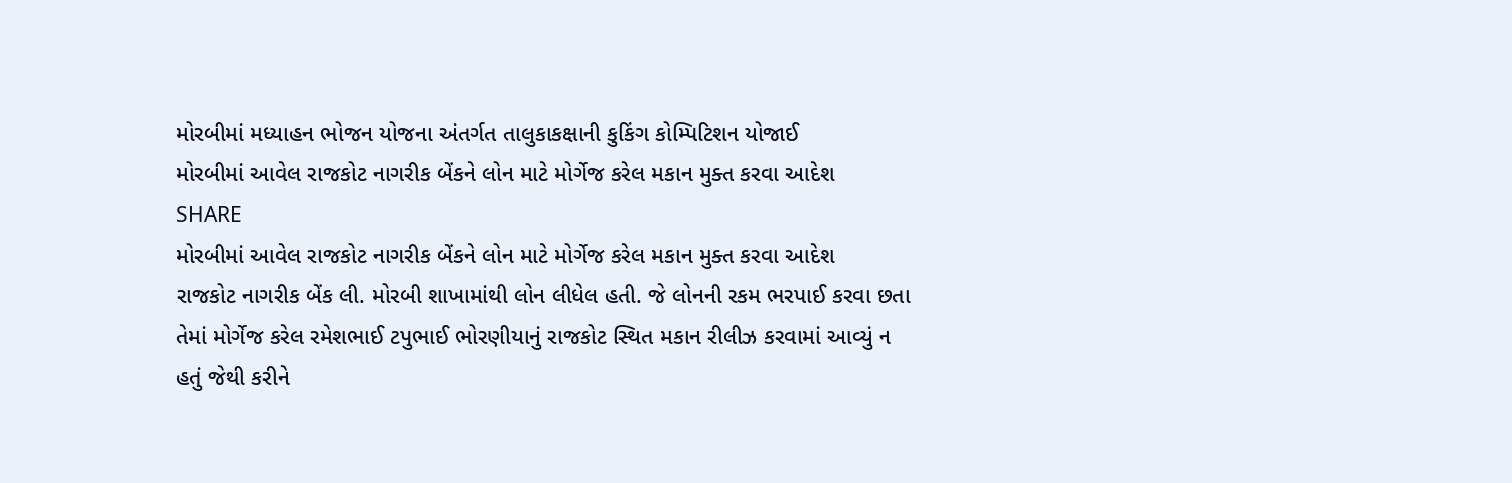મોરબીમાં મધ્યાહન ભોજન યોજના અંતર્ગત તાલુકાકક્ષાની કુકિંગ કોમ્પિટિશન યોજાઈ
મોરબીમાં આવેલ રાજકોટ નાગરીક બેંકને લોન માટે મોર્ગેજ કરેલ મકાન મુક્ત કરવા આદેશ
SHARE
મોરબીમાં આવેલ રાજકોટ નાગરીક બેંકને લોન માટે મોર્ગેજ કરેલ મકાન મુક્ત કરવા આદેશ
રાજકોટ નાગરીક બેંક લી. મોરબી શાખામાંથી લોન લીધેલ હતી. જે લોનની રકમ ભરપાઈ કરવા છતા તેમાં મોર્ગેજ કરેલ રમેશભાઈ ટપુભાઈ ભોરણીયાનું રાજકોટ સ્થિત મકાન રીલીઝ કરવામાં આવ્યું ન હતું જેથી કરીને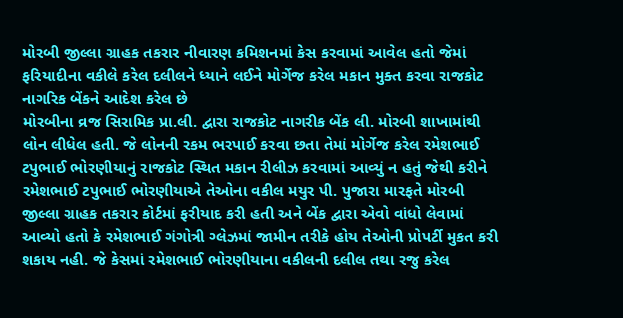મોરબી જીલ્લા ગ્રાહક તકરાર નીવારણ કમિશનમાં કેસ કરવામાં આવેલ હતો જેમાં ફરિયાદીના વકીલે કરેલ દલીલને ધ્યાને લઈને મોર્ગેજ કરેલ મકાન મુક્ત કરવા રાજકોટ નાગરિક બેંકને આદેશ કરેલ છે
મોરબીના વ્રજ સિરામિક પ્રા.લી. દ્વારા રાજકોટ નાગરીક બેંક લી. મોરબી શાખામાંથી લોન લીધેલ હતી. જે લોનની રકમ ભરપાઈ કરવા છતા તેમાં મોર્ગેજ કરેલ રમેશભાઈ ટપુભાઈ ભોરણીયાનું રાજકોટ સ્થિત મકાન રીલીઝ કરવામાં આવ્યું ન હતું જેથી કરીને રમેશભાઈ ટપુભાઈ ભોરણીયાએ તેઓના વકીલ મયુર પી. પુજારા મારફતે મોરબી જીલ્લા ગ્રાહક તકરાર કોર્ટમાં ફરીયાદ કરી હતી અને બેંક દ્વારા એવો વાંધો લેવામાં આવ્યો હતો કે રમેશભાઈ ગંગોત્રી ગ્લેઝમાં જામીન તરીકે હોય તેઓની પ્રોપર્ટી મુકત કરી શકાય નહી. જે કેસમાં રમેશભાઈ ભોરણીયાના વકીલની દલીલ તથા રજુ કરેલ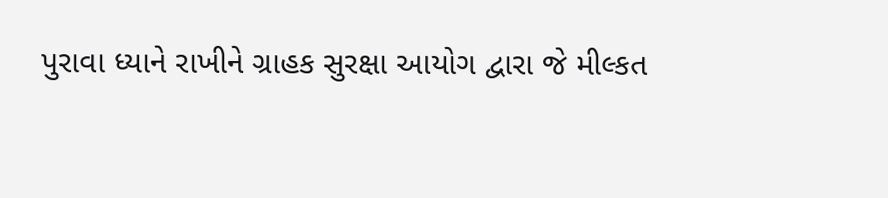પુરાવા ધ્યાને રાખીને ગ્રાહક સુરક્ષા આયોગ દ્વારા જે મીલ્કત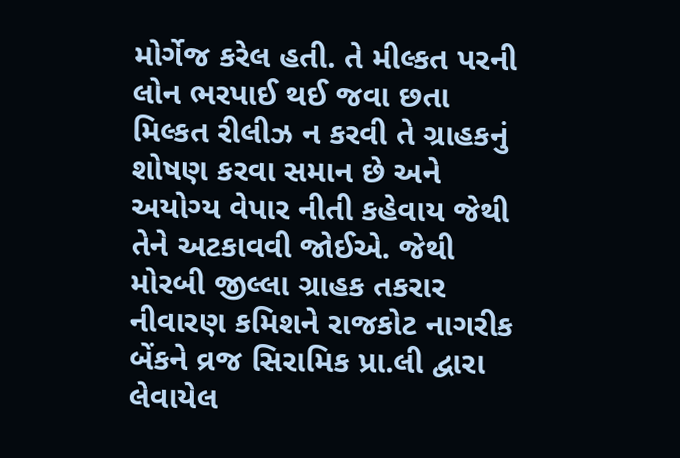મોર્ગેજ કરેલ હતી. તે મીલ્કત પરની લોન ભરપાઈ થઈ જવા છતા મિલ્કત રીલીઝ ન કરવી તે ગ્રાહકનું શોષણ કરવા સમાન છે અને અયોગ્ય વેપાર નીતી કહેવાય જેથી તેને અટકાવવી જોઈએ. જેથી મોરબી જીલ્લા ગ્રાહક તકરાર નીવારણ કમિશને રાજકોટ નાગરીક બેંકને વ્રજ સિરામિક પ્રા.લી દ્વારા લેવાયેલ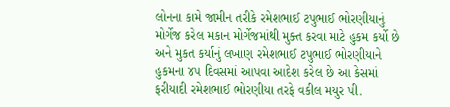લોનના કામે જામીન તરીકે રમેશભાઈ ટપુભાઈ ભોરણીયાનું મોર્ગેજ કરેલ મકાન મોર્ગેજમાંથી મુક્ત કરવા માટે હુકમ કર્યો છે અને મુકત કર્યાનું લખાણ રમેશભાઈ ટપુભાઈ ભોરણીયાને હુકમના ૪૫ દિવસમાં આપવા આદેશ કરેલ છે આ કેસમાં ફરીયાદી રમેશભાઈ ભોરણીયા તરફે વકીલ મયુર પી.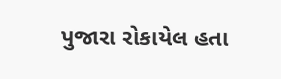પુજારા રોકાયેલ હતા